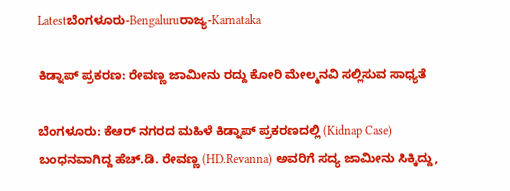Latestಬೆಂಗಳೂರು-Bengaluruರಾಜ್ಯ-Karnataka

ಕಿಡ್ನಾಪ್‌ ಪ್ರಕರಣ: ರೇವಣ್ಣ ಜಾಮೀನು ರದ್ದು ಕೋರಿ ಮೇಲ್ಮನವಿ ಸಲ್ಲಿಸುವ ಸಾಧ್ಯತೆ

ಬೆಂಗಳೂರು: ಕೆಆರ್‌ ನಗರದ ಮಹಿಳೆ ಕಿಡ್ನಾಪ್‌ ಪ್ರಕರಣದಲ್ಲಿ (Kidnap Case) ಬಂಧನವಾಗಿದ್ದ ಹೆಚ್‌.ಡಿ. ರೇವಣ್ಣ (HD.Revanna) ಅವರಿಗೆ ಸದ್ಯ ಜಾಮೀನು ಸಿಕ್ಕಿದ್ದು,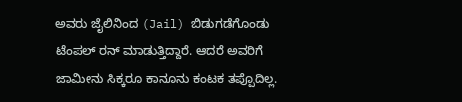ಅವರು ಜೈಲಿನಿಂದ (Jail) ಬಿಡುಗಡೆಗೊಂಡು ಟೆಂಪಲ್‌ ರನ್‌ ಮಾಡುತ್ತಿದ್ದಾರೆ. ಆದರೆ ಅವರಿಗೆ ಜಾಮೀನು ಸಿಕ್ಕರೂ ಕಾನೂನು ಕಂಟಕ ತಪ್ಪೊದಿಲ್ಲ.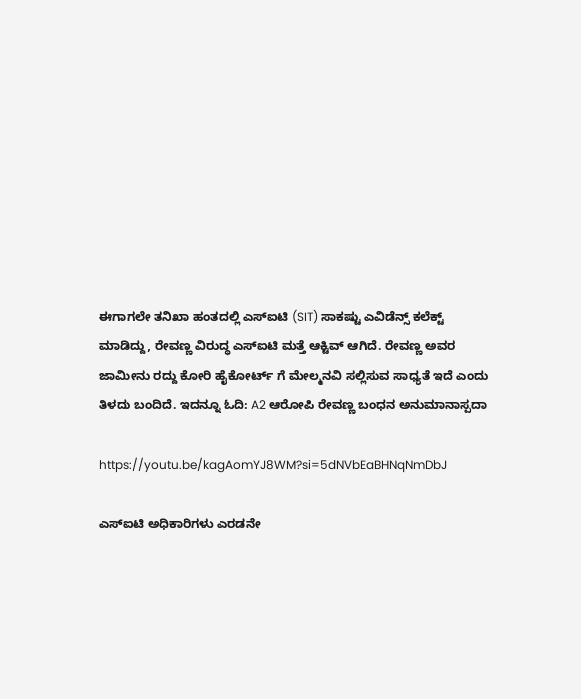ಈಗಾಗಲೇ ತನಿಖಾ ಹಂತದಲ್ಲಿ ಎಸ್ಐಟಿ (SIT) ಸಾಕಷ್ಟು ಎವಿಡೆನ್ಸ್ ಕಲೆಕ್ಟ್ ಮಾಡಿದ್ದು, ರೇವಣ್ಣ ವಿರುದ್ಧ ಎಸ್‌ಐಟಿ ಮತ್ತೆ ಆಕ್ಟಿವ್‌ ಆಗಿದೆ. ರೇವಣ್ಣ ಅವರ ಜಾಮೀನು ರದ್ದು ಕೋರಿ ಹೈಕೋರ್ಟ್ ಗೆ ಮೇಲ್ಮನವಿ ಸಲ್ಲಿಸುವ ಸಾಧ್ಯತೆ ಇದೆ ಎಂದು ತಿಳದು ಬಂದಿದೆ. ಇದನ್ನೂ ಓದಿ: A2 ಆರೋಪಿ ರೇವಣ್ಣ ಬಂಧನ ಅನುಮಾನಾಸ್ಪದಾ

https://youtu.be/kagAomYJ8WM?si=5dNVbEaBHNqNmDbJ

ಎಸ್‌ಐಟಿ ಅಧಿಕಾರಿಗಳು ಎರಡನೇ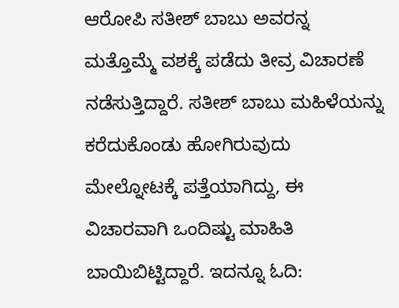ಆರೋಪಿ ಸತೀಶ್ ಬಾಬು ಅವರನ್ನ ಮತ್ತೊಮ್ಮೆ ವಶಕ್ಕೆ ಪಡೆದು ತೀವ್ರ ವಿಚಾರಣೆ ನಡೆಸುತ್ತಿದ್ದಾರೆ. ಸತೀಶ್‌ ಬಾಬು ಮಹಿಳೆಯನ್ನು ಕರೆದುಕೊಂಡು ಹೋಗಿರುವುದು ಮೇಲ್ನೋಟಕ್ಕೆ ಪತ್ತೆಯಾಗಿದ್ದು, ಈ ವಿಚಾರವಾಗಿ ಒಂದಿಷ್ಟು ಮಾಹಿತಿ ಬಾಯಿಬಿಟ್ಟಿದ್ದಾರೆ. ಇದನ್ನೂ ಓದಿ: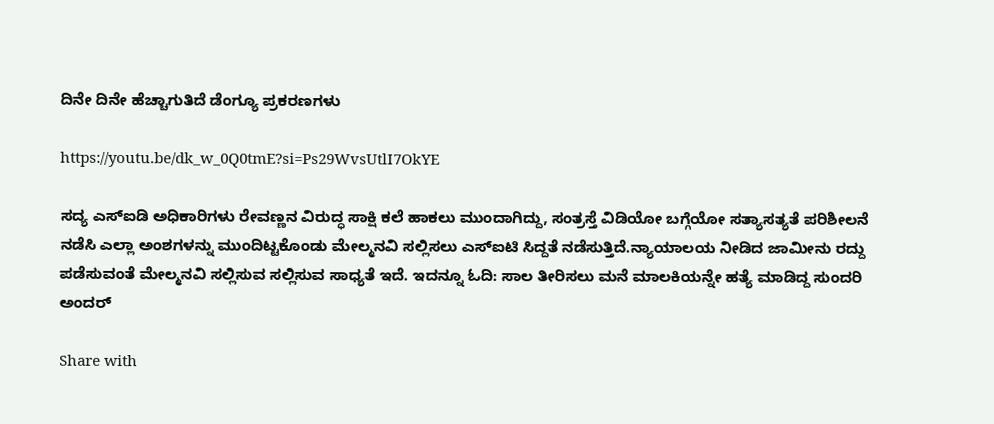ದಿನೇ ದಿನೇ ಹೆಚ್ಚಾಗುತಿದೆ ಡೆಂಗ್ಯೂ ಪ್ರಕರಣಗಳು

https://youtu.be/dk_w_0Q0tmE?si=Ps29WvsUtlI7OkYE

ಸದ್ಯ ಎಸ್ಐಡಿ ಅಧಿಕಾರಿಗಳು ರೇವಣ್ಣನ ವಿರುದ್ಧ ಸಾಕ್ಷಿ ಕಲೆ ಹಾಕಲು ಮುಂದಾಗಿದ್ದು, ಸಂತ್ರಸ್ತೆ ವಿಡಿಯೋ ಬಗ್ಗೆಯೋ ಸತ್ಯಾಸತ್ಯತೆ ಪರಿಶೀಲನೆ ನಡೆಸಿ ಎಲ್ಲಾ ಅಂಶಗಳನ್ನು ಮುಂದಿಟ್ಟಕೊಂಡು ಮೇಲ್ಮನವಿ ಸಲ್ಲಿಸಲು ಎಸ್ಐಟಿ ಸಿದ್ದತೆ ನಡೆಸುತ್ತಿದೆ.ನ್ಯಾಯಾಲಯ ನೀಡಿದ ಜಾಮೀನು ರದ್ದು ಪಡೆಸುವಂತೆ ಮೇಲ್ಮನವಿ ಸಲ್ಲಿಸುವ ಸಲ್ಲಿಸುವ ಸಾಧ್ಯತೆ ಇದೆ. ಇದನ್ನೂ ಓದಿ: ಸಾಲ ತೀರಿಸಲು ಮನೆ ಮಾಲಕಿಯನ್ನೇ ಹತ್ಯೆ ಮಾಡಿದ್ದ ಸುಂದರಿ ಅಂದರ್

Share with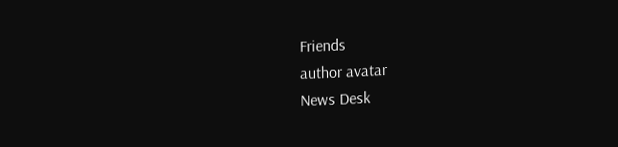Friends
author avatar
News Desk